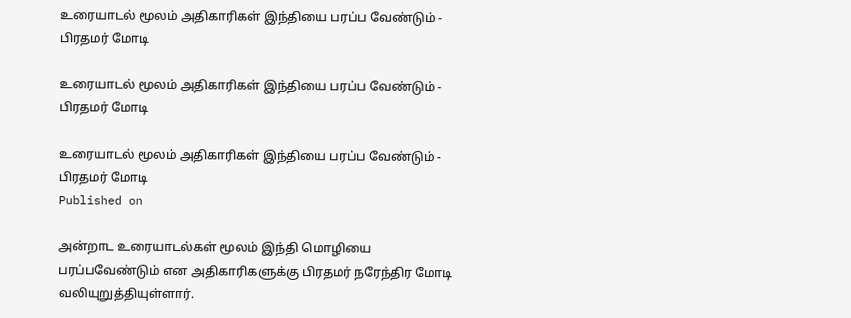உரையாடல் மூலம் அதிகாரிகள் இந்தியை பரப்ப வேண்டும் - பிரதமர் மோடி

உரையாடல் மூலம் அதிகாரிகள் இந்தியை பரப்ப வேண்டும் - பிரதமர் மோடி

உரையாடல் மூலம் அதிகாரிகள் இந்தியை பரப்ப வேண்டும் - பிரதமர் மோடி
Published on

அன்றாட உரையாடல்கள் மூலம் இந்தி மொழியை பரப்பவேண்டும் என அதிகாரிகளுக்கு பிரதமர் நரேந்திர மோடி வலியுறுத்தியுள்ளார்.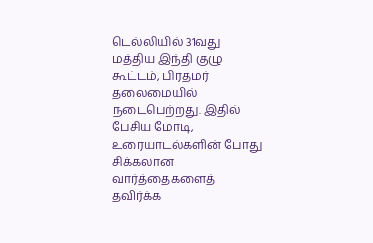டெல்லியில் 31வது மத்திய இந்தி குழு கூட்டம், பிரதமர் தலைமையில் நடைபெற்றது. இதில் பேசிய மோடி, உரையாடல்களின் போது சிக்கலான வார்த்தைகளைத் தவிர்க்க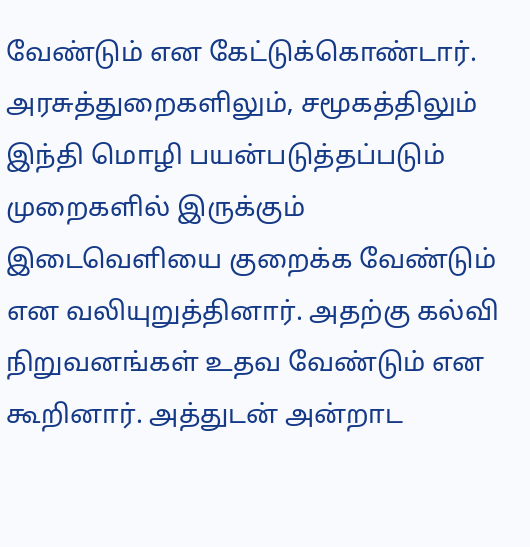வேண்டும் என கேட்டுக்கொண்டார். அரசுத்துறைகளிலும், சமூகத்திலும் இந்தி மொழி பயன்படுத்தப்படும் முறைகளில் இருக்கும் இடைவெளியை குறைக்க வேண்டும் என வலியுறுத்தினார். அதற்கு கல்வி நிறுவனங்கள் உதவ வேண்டும் என கூறினார். அத்துடன் அன்றாட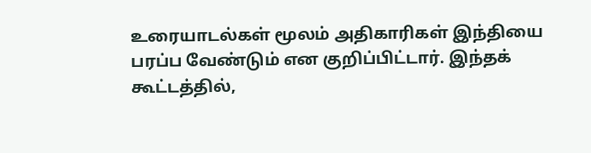உரையாடல்கள் மூலம் அதிகாரிகள் இந்தியை பரப்ப வேண்டும் என குறிப்பிட்டார். இந்தக் கூட்டத்தில்,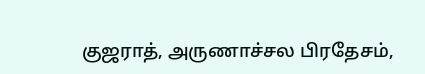குஜராத், அருணாச்சல பிரதேசம்,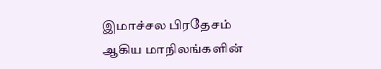இமாச்சல பிரதேசம் ஆகிய மாநிலங்களின்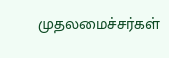முதலமைச்சர்கள்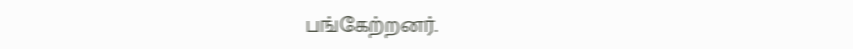பங்கேற்றனர்.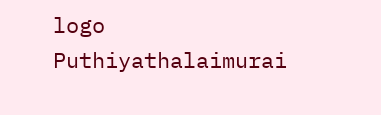logo
Puthiyathalaimurai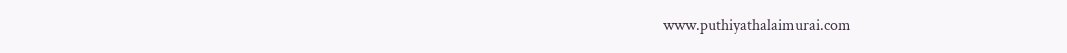www.puthiyathalaimurai.com